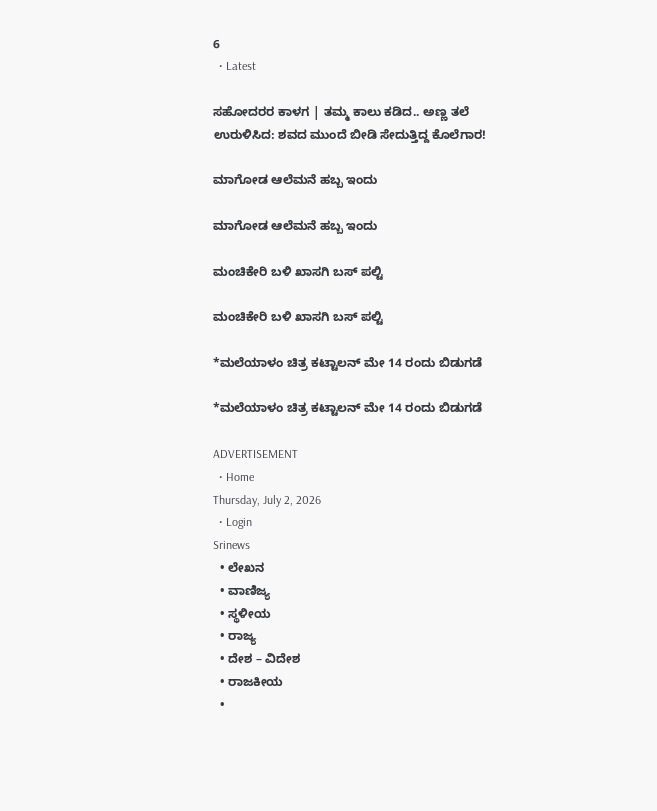6
  • Latest

ಸಹೋದರರ ಕಾಳಗ | ತಮ್ಮ ಕಾಲು ಕಡಿದ.. ಅಣ್ಣ ತಲೆ ಉರುಳಿಸಿದ: ಶವದ ಮುಂದೆ ಬೀಡಿ ಸೇದುತ್ತಿದ್ದ ಕೊಲೆಗಾರ!

ಮಾಗೋಡ ಆಲೆಮನೆ ಹಬ್ಬ ಇಂದು

ಮಾಗೋಡ ಆಲೆಮನೆ ಹಬ್ಬ ಇಂದು

ಮಂಚಿಕೇರಿ‌ ಬಳಿ ಖಾಸಗಿ ಬಸ್ ಪಲ್ಟಿ

ಮಂಚಿಕೇರಿ‌ ಬಳಿ ಖಾಸಗಿ ಬಸ್ ಪಲ್ಟಿ

*ಮಲೆಯಾಳಂ ಚಿತ್ರ ಕಟ್ಟಾಲನ್ ಮೇ 14 ರಂದು ಬಿಡುಗಡೆ

*ಮಲೆಯಾಳಂ ಚಿತ್ರ ಕಟ್ಟಾಲನ್ ಮೇ 14 ರಂದು ಬಿಡುಗಡೆ

ADVERTISEMENT
  • Home
Thursday, July 2, 2026
  • Login
Srinews
  • ಲೇಖನ
  • ವಾಣಿಜ್ಯ
  • ಸ್ಥಳೀಯ
  • ರಾಜ್ಯ
  • ದೇಶ – ವಿದೇಶ
  • ರಾಜಕೀಯ
  •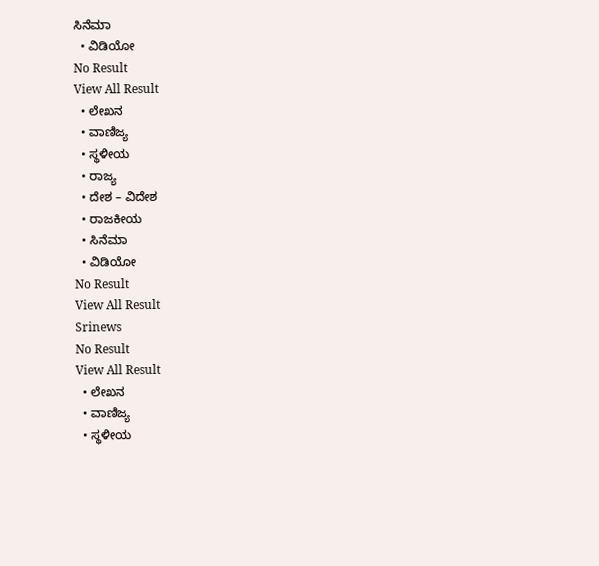ಸಿನೆಮಾ
  • ವಿಡಿಯೋ
No Result
View All Result
  • ಲೇಖನ
  • ವಾಣಿಜ್ಯ
  • ಸ್ಥಳೀಯ
  • ರಾಜ್ಯ
  • ದೇಶ – ವಿದೇಶ
  • ರಾಜಕೀಯ
  • ಸಿನೆಮಾ
  • ವಿಡಿಯೋ
No Result
View All Result
Srinews
No Result
View All Result
  • ಲೇಖನ
  • ವಾಣಿಜ್ಯ
  • ಸ್ಥಳೀಯ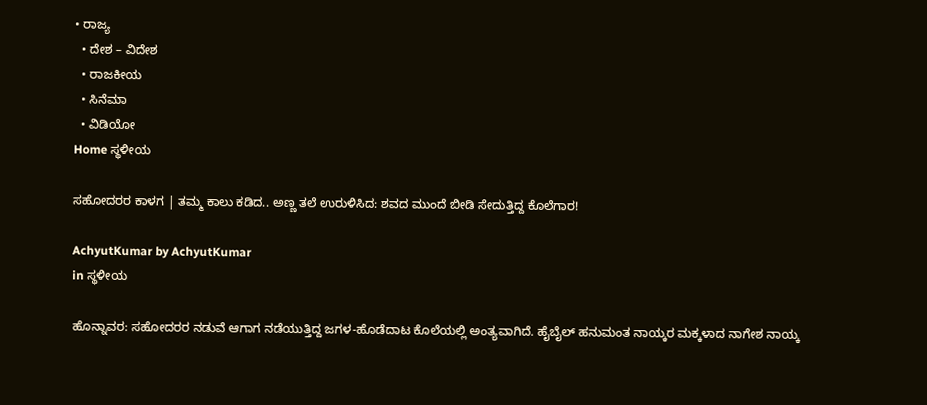• ರಾಜ್ಯ
  • ದೇಶ – ವಿದೇಶ
  • ರಾಜಕೀಯ
  • ಸಿನೆಮಾ
  • ವಿಡಿಯೋ
Home ಸ್ಥಳೀಯ

ಸಹೋದರರ ಕಾಳಗ | ತಮ್ಮ ಕಾಲು ಕಡಿದ.. ಅಣ್ಣ ತಲೆ ಉರುಳಿಸಿದ: ಶವದ ಮುಂದೆ ಬೀಡಿ ಸೇದುತ್ತಿದ್ದ ಕೊಲೆಗಾರ!

AchyutKumar by AchyutKumar
in ಸ್ಥಳೀಯ

ಹೊನ್ನಾವರ: ಸಹೋದರರ ನಡುವೆ ಆಗಾಗ ನಡೆಯುತ್ತಿದ್ದ ಜಗಳ-ಹೊಡೆದಾಟ ಕೊಲೆಯಲ್ಲಿ ಅಂತ್ಯವಾಗಿದೆ. ಹೈಬೈಲ್ ಹನುಮಂತ ನಾಯ್ಕರ ಮಕ್ಕಳಾದ ನಾಗೇಶ ನಾಯ್ಕ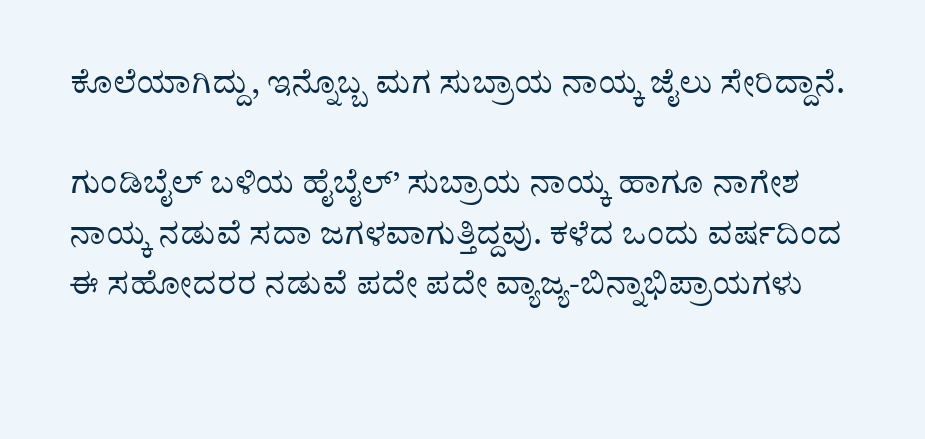ಕೊಲೆಯಾಗಿದ್ದು, ಇನ್ನೊಬ್ಬ ಮಗ ಸುಬ್ರಾಯ ನಾಯ್ಕ ಜೈಲು ಸೇರಿದ್ದಾನೆ.

ಗುಂಡಿಬೈಲ್ ಬಳಿಯ ಹೈಬೈಲ್’ ಸುಬ್ರಾಯ ನಾಯ್ಕ ಹಾಗೂ ನಾಗೇಶ ನಾಯ್ಕ ನಡುವೆ ಸದಾ ಜಗಳವಾಗುತ್ತಿದ್ದವು. ಕಳೆದ ಒಂದು ವರ್ಷದಿಂದ ಈ ಸಹೋದರರ ನಡುವೆ ಪದೇ ಪದೇ ವ್ಯಾಜ್ಯ-ಬಿನ್ನಾಭಿಪ್ರಾಯಗಳು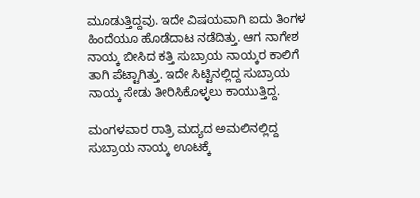ಮೂಡುತ್ತಿದ್ದವು. ಇದೇ ವಿಷಯವಾಗಿ ಐದು ತಿಂಗಳ ಹಿಂದೆಯೂ ಹೊಡೆದಾಟ ನಡೆದಿತ್ತು. ಆಗ ನಾಗೇಶ ನಾಯ್ಕ ಬೀಸಿದ ಕತ್ತಿ ಸುಬ್ರಾಯ ನಾಯ್ಕರ ಕಾಲಿಗೆ ತಾಗಿ ಪೆಟ್ಟಾಗಿತ್ತು. ಇದೇ ಸಿಟ್ಟಿನಲ್ಲಿದ್ದ ಸುಬ್ರಾಯ ನಾಯ್ಕ ಸೇಡು ತೀರಿಸಿಕೊಳ್ಳಲು ಕಾಯುತ್ತಿದ್ದ.

ಮಂಗಳವಾರ ರಾತ್ರಿ ಮದ್ಯದ ಅಮಲಿನಲ್ಲಿದ್ದ ಸುಬ್ರಾಯ ನಾಯ್ಕ ಊಟಕ್ಕೆ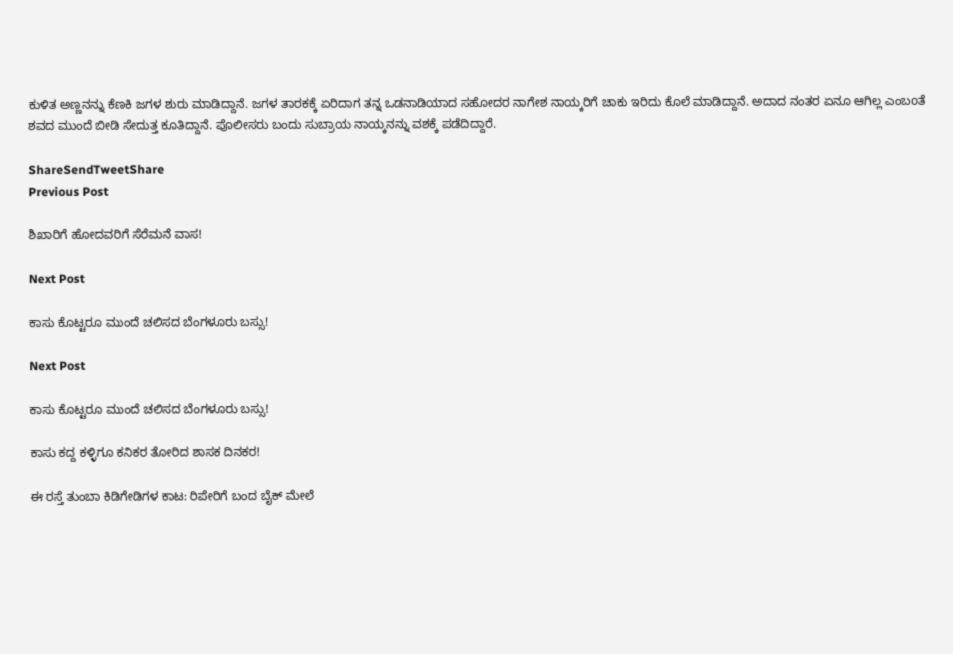ಕುಳಿತ ಅಣ್ಣನನ್ನು ಕೆಣಕಿ ಜಗಳ ಶುರು ಮಾಡಿದ್ದಾನೆ. ಜಗಳ ತಾರಕಕ್ಕೆ ಏರಿದಾಗ ತನ್ನ ಒಡನಾಡಿಯಾದ ಸಹೋದರ ನಾಗೇಶ ನಾಯ್ಕರಿಗೆ ಚಾಕು ಇರಿದು ಕೊಲೆ ಮಾಡಿದ್ದಾನೆ. ಅದಾದ ನಂತರ ಏನೂ ಆಗಿಲ್ಲ ಎಂಬoತೆ ಶವದ ಮುಂದೆ ಬೀಡಿ ಸೇದುತ್ತ ಕೂತಿದ್ದಾನೆ. ಪೊಲೀಸರು ಬಂದು ಸುಬ್ರಾಯ ನಾಯ್ಕನನ್ನು ವಶಕ್ಕೆ ಪಡೆದಿದ್ದಾರೆ.

ShareSendTweetShare
Previous Post

ಶಿಖಾರಿಗೆ ಹೋದವರಿಗೆ ಸೆರೆಮನೆ ವಾಸ!

Next Post

ಕಾಸು ಕೊಟ್ಟರೂ ಮುಂದೆ ಚಲಿಸದ ಬೆಂಗಳೂರು ಬಸ್ಸು!

Next Post

ಕಾಸು ಕೊಟ್ಟರೂ ಮುಂದೆ ಚಲಿಸದ ಬೆಂಗಳೂರು ಬಸ್ಸು!

ಕಾಸು ಕದ್ದ ಕಳ್ಳಿಗೂ ಕನಿಕರ ತೋರಿದ ಶಾಸಕ ದಿನಕರ!

ಈ ರಸ್ತೆ ತುಂಬಾ ಕಿಡಿಗೇಡಿಗಳ ಕಾಟ: ರಿಪೇರಿಗೆ ಬಂದ ಬೈಕ್ ಮೇಲೆ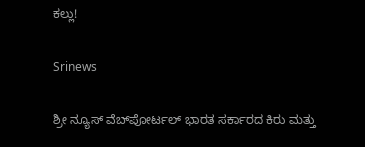ಕಲ್ಲು!

Srinews

ಶ್ರೀ ನ್ಯೂಸ್ ವೆಬ್‌ಪೋರ್ಟಲ್ ಭಾರತ ಸರ್ಕಾರದ ಕಿರು ಮತ್ತು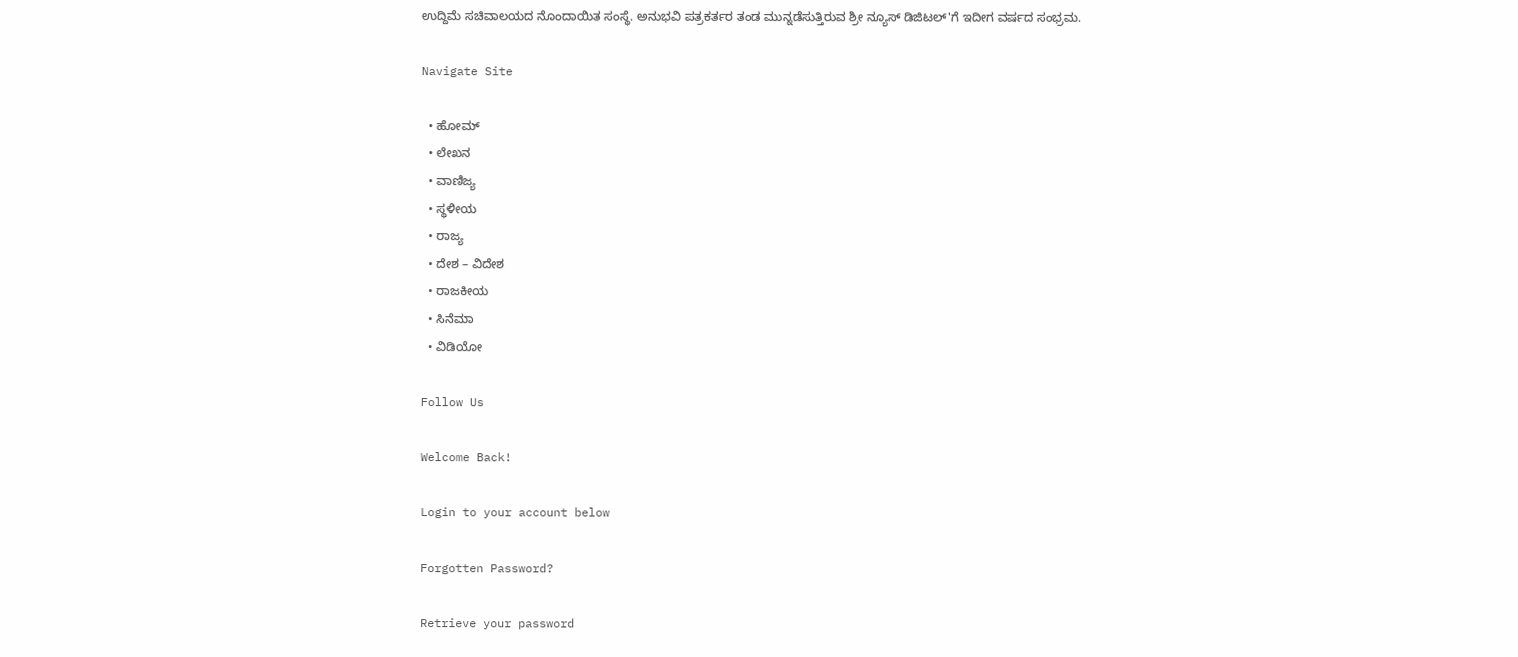ಉದ್ದಿಮೆ ಸಚಿವಾಲಯದ ನೊಂದಾಯಿತ ಸಂಸ್ಥೆ. ಅನುಭವಿ ಪತ್ರಕರ್ತರ ತಂಡ ಮುನ್ನಡೆಸುತ್ತಿರುವ ಶ್ರೀ ನ್ಯೂಸ್ ಡಿಜಿಟಲ್'ಗೆ ಇದೀಗ ವರ್ಷದ ಸಂಭ್ರಮ.

Navigate Site

  • ಹೋಮ್
  • ಲೇಖನ
  • ವಾಣಿಜ್ಯ
  • ಸ್ಥಳೀಯ
  • ರಾಜ್ಯ
  • ದೇಶ – ವಿದೇಶ
  • ರಾಜಕೀಯ
  • ಸಿನೆಮಾ
  • ವಿಡಿಯೋ

Follow Us

Welcome Back!

Login to your account below

Forgotten Password?

Retrieve your password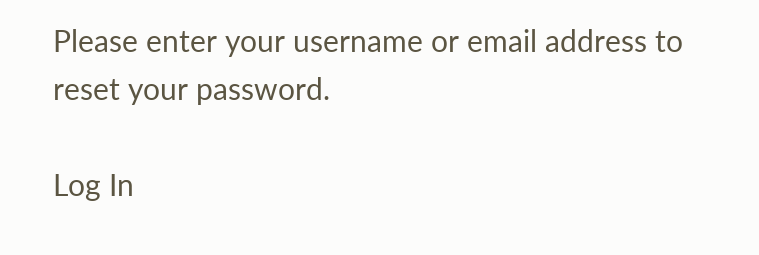Please enter your username or email address to reset your password.

Log In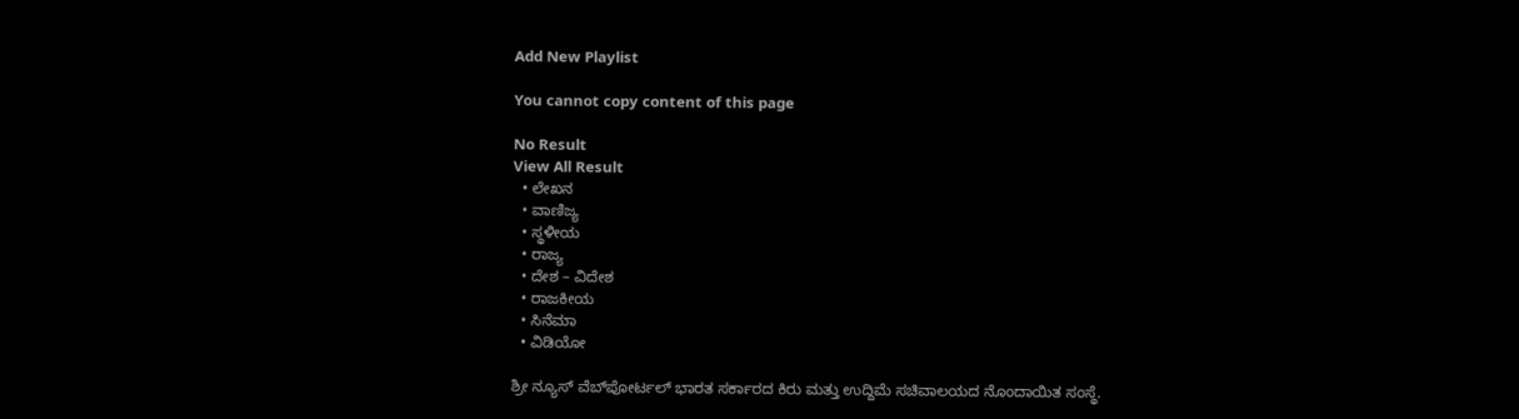Add New Playlist

You cannot copy content of this page

No Result
View All Result
  • ಲೇಖನ
  • ವಾಣಿಜ್ಯ
  • ಸ್ಥಳೀಯ
  • ರಾಜ್ಯ
  • ದೇಶ – ವಿದೇಶ
  • ರಾಜಕೀಯ
  • ಸಿನೆಮಾ
  • ವಿಡಿಯೋ

ಶ್ರೀ ನ್ಯೂಸ್ ವೆಬ್‌ಪೋರ್ಟಲ್ ಭಾರತ ಸರ್ಕಾರದ ಕಿರು ಮತ್ತು ಉದ್ದಿಮೆ ಸಚಿವಾಲಯದ ನೊಂದಾಯಿತ ಸಂಸ್ಥೆ.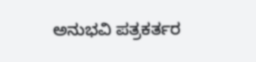ಅನುಭವಿ ಪತ್ರಕರ್ತರ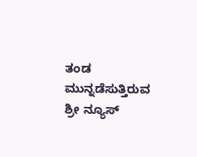ತಂಡ ಮುನ್ನಡೆಸುತ್ತಿರುವ ಶ್ರೀ ನ್ಯೂಸ್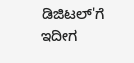ಡಿಜಿಟಲ್'ಗೆ ಇದೀಗ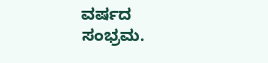ವರ್ಷದ ಸಂಭ್ರಮ.